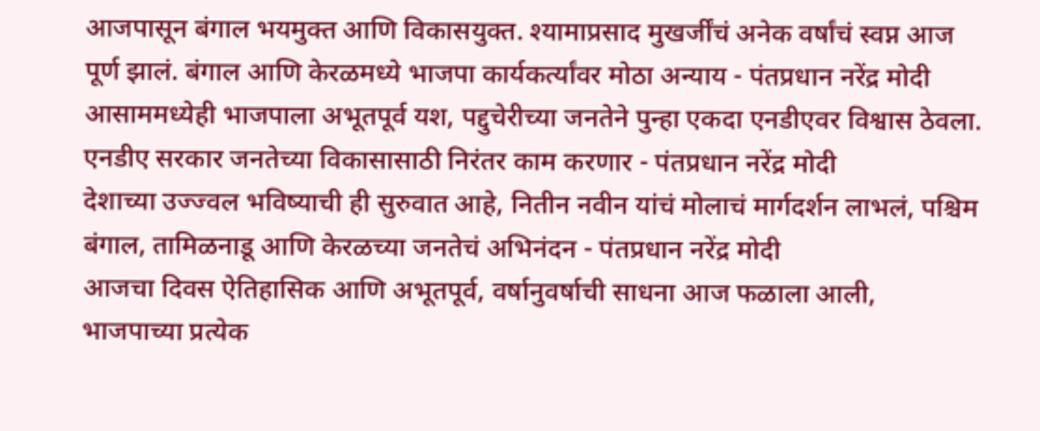आजपासून बंगाल भयमुक्त आणि विकासयुक्त. श्यामाप्रसाद मुखर्जींचं अनेक वर्षांचं स्वप्न आज पूर्ण झालं. बंगाल आणि केरळमध्ये भाजपा कार्यकर्त्यांवर मोठा अन्याय - पंतप्रधान नरेंद्र मोदी
आसाममध्येही भाजपाला अभूतपूर्व यश, पद्दुचेरीच्या जनतेने पुन्हा एकदा एनडीएवर विश्वास ठेवला. एनडीए सरकार जनतेच्या विकासासाठी निरंतर काम करणार - पंतप्रधान नरेंद्र मोदी
देशाच्या उज्ज्वल भविष्याची ही सुरुवात आहे, नितीन नवीन यांचं मोलाचं मार्गदर्शन लाभलं, पश्चिम बंगाल, तामिळनाडू आणि केरळच्या जनतेचं अभिनंदन - पंतप्रधान नरेंद्र मोदी
आजचा दिवस ऐतिहासिक आणि अभूतपूर्व, वर्षानुवर्षाची साधना आज फळाला आली, भाजपाच्या प्रत्येक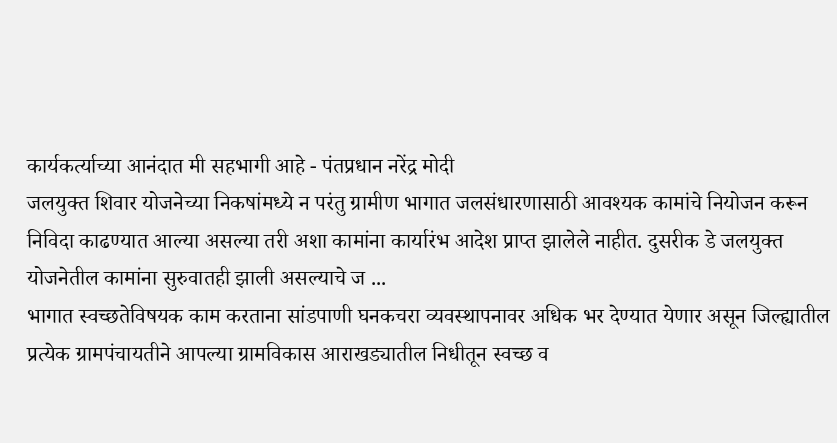कार्यकर्त्याच्या आनंदात मी सहभागी आहे - पंतप्रधान नरेंद्र मोदी
जलयुक्त शिवार योजनेच्या निकषांमध्ये न परंतु ग्रामीण भागात जलसंधारणासाठी आवश्यक कामांचे नियोजन करून निविदा काढण्यात आल्या असल्या तरी अशा कामांना कार्यारंभ आदेश प्राप्त झालेले नाहीत. दुसरीक डे जलयुक्त योजनेतील कामांना सुरुवातही झाली असल्याचे ज ...
भागात स्वच्छतेविषयक काम करताना सांडपाणी घनकचरा व्यवस्थापनावर अधिक भर देण्यात येणार असून जिल्ह्यातील प्रत्येक ग्रामपंचायतीने आपल्या ग्रामविकास आराखड्यातील निधीतून स्वच्छ व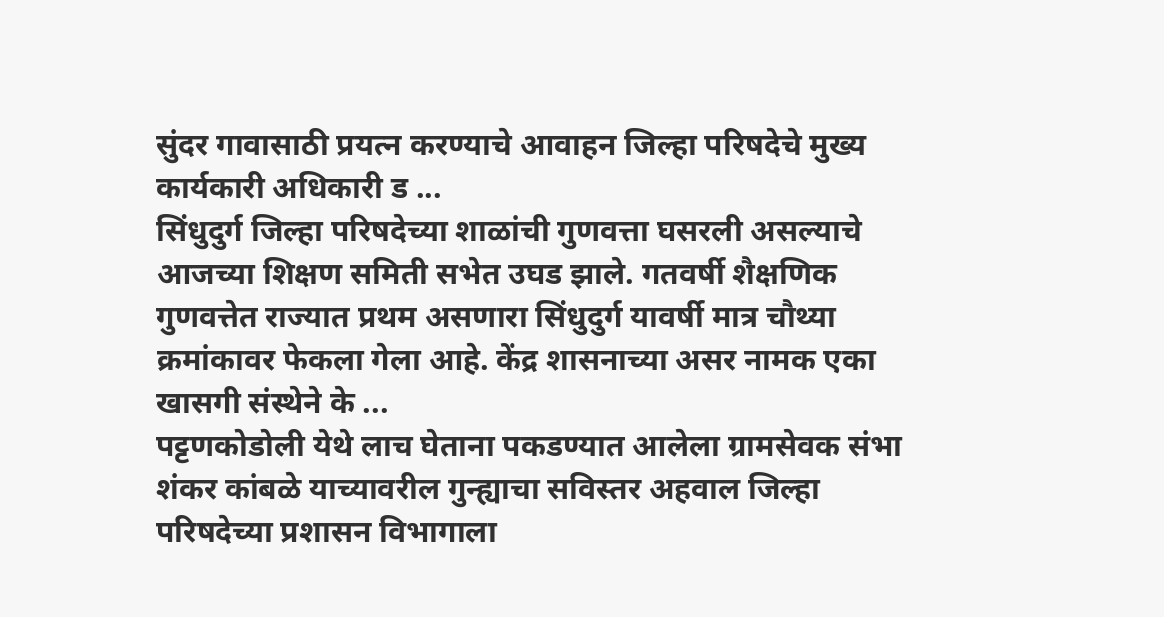सुंदर गावासाठी प्रयत्न करण्याचे आवाहन जिल्हा परिषदेचे मुख्य कार्यकारी अधिकारी ड ...
सिंधुदुर्ग जिल्हा परिषदेच्या शाळांची गुणवत्ता घसरली असल्याचे आजच्या शिक्षण समिती सभेत उघड झाले. गतवर्षी शैक्षणिक गुणवत्तेत राज्यात प्रथम असणारा सिंधुदुर्ग यावर्षी मात्र चौथ्या क्रमांकावर फेकला गेला आहे. केंद्र शासनाच्या असर नामक एका खासगी संस्थेने के ...
पट्टणकोडोली येथे लाच घेताना पकडण्यात आलेला ग्रामसेवक संभा शंकर कांबळे याच्यावरील गुन्ह्याचा सविस्तर अहवाल जिल्हा परिषदेच्या प्रशासन विभागाला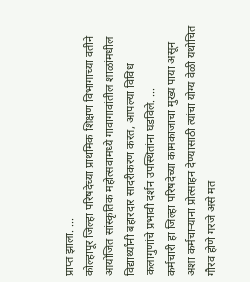प्राप्त झाला. ...
कोल्हापूर जिल्हा परिषदेच्या प्राथमिक शिक्षण विभागाच्या वतीने आयोजित सांस्कृतिक महोत्सवामध्ये गावागावांतील शाळांमधील विद्यार्थ्यांनी बहारदार सादरीकरण करत, आपल्या विविध कलागुणांचे प्रभावी दर्शन उपस्थितांना घडविले. ...
कर्मचारी हा जिल्हा परिषदेच्या कामकाजाचा मुख्य पाया असून अशा कर्मचाऱ्याना प्रोत्साहन देण्यासाठी त्यांचा योग्य वेळी यथोचित गौरव होणे गरजे असे मत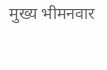मुख्य भीमनवार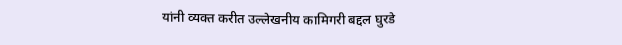यांनी व्यक्त करीत उल्लेखनीय कामिगरी बद्दल घुरडे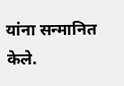यांना सन्मानित केले.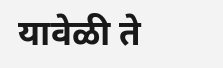यावेळी ते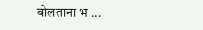बोलताना भ ...